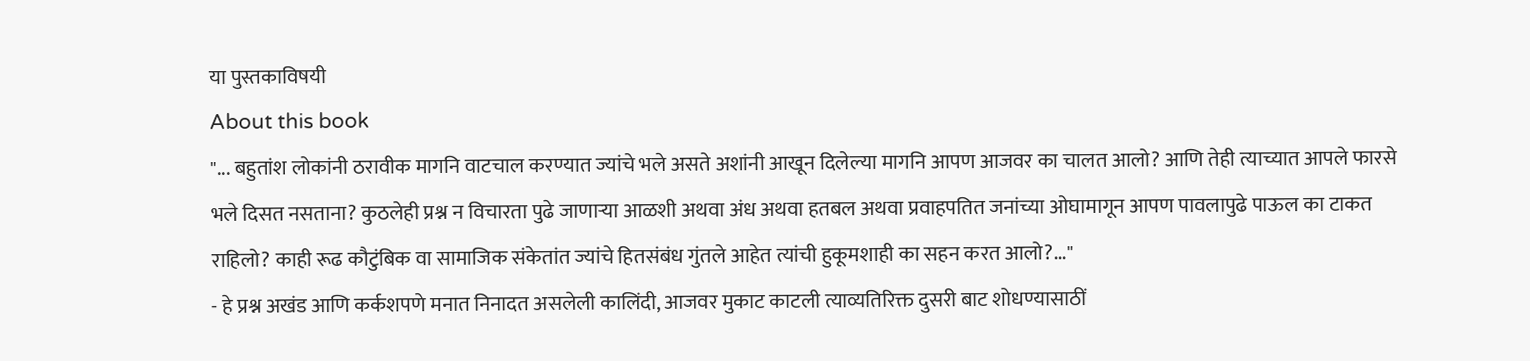या पुस्तकाविषयी
About this book
"... बहुतांश लोकांनी ठरावीक मागनि वाटचाल करण्यात ज्यांचे भले असते अशांनी आखून दिलेल्या मागनि आपण आजवर का चालत आलो? आणि तेही त्याच्यात आपले फारसे भले दिसत नसताना? कुठलेही प्रश्न न विचारता पुढे जाणाऱ्या आळशी अथवा अंध अथवा हतबल अथवा प्रवाहपतित जनांच्या ओघामागून आपण पावलापुढे पाऊल का टाकत राहिलो? काही रूढ कौटुंबिक वा सामाजिक संकेतांत ज्यांचे हितसंबंध गुंतले आहेत त्यांची हुकूमशाही का सहन करत आलो?..."
- हे प्रश्न अखंड आणि कर्कशपणे मनात निनादत असलेली कालिंदी, आजवर मुकाट काटली त्याव्यतिरिक्त दुसरी बाट शोधण्यासाठीं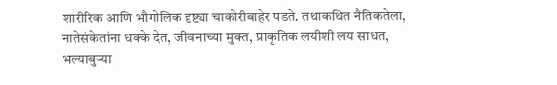शारीरिक आणि भौगोलिक दृष्ट्या चाकोरीबाहेर पडते. तथाकथित नैतिकतेला, नातेसंकेतांना धक्के देत, जीवनाच्या मुक्त, प्राकृतिक लयीशी लय साधत, भल्याबुऱ्या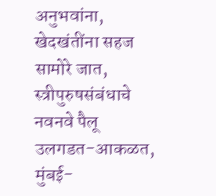अनुभवांना, खेदखंतींना सहज सामोरे जात, स्त्रीपुरुषसंबंधाचे नवनवे पैलू उलगडत-आकळत, मुंबई-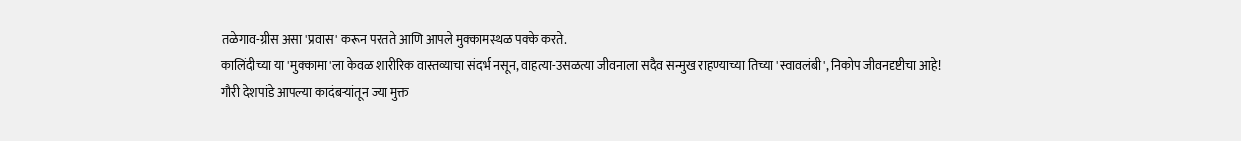तळेगाव-ग्रीस असा 'प्रवास' करून परतते आणि आपले मुक्कामस्थळ पक्के करते.
कालिंदीच्या या 'मुक्कामा'ला केवळ शारीरिक वास्तव्याचा संदर्भ नसून, वाहत्या-उसळत्या जीवनाला सदैव सन्मुख राहण्याच्या तिच्या 'स्वावलंबी', निकोप जीवनदृष्टीचा आहे!
गौरी देशपांडे आपल्या कादंबऱ्यांतून ज्या मुक्त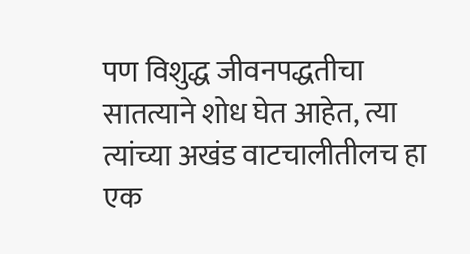पण विशुद्ध जीवनपद्धतीचा सातत्याने शोध घेत आहेत, त्या त्यांच्या अखंड वाटचालीतीलच हा एक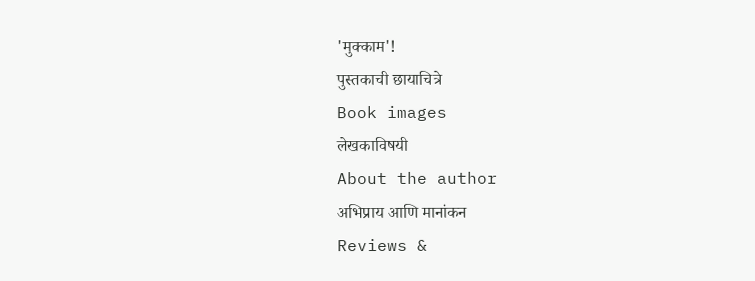'मुक्काम'!
पुस्तकाची छायाचित्रे
Book images
लेखकाविषयी
About the author
अभिप्राय आणि मानांकन
Reviews &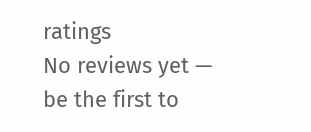ratings
No reviews yet — be the first to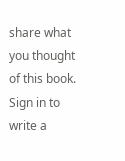share what you thought of this book.
Sign in to write a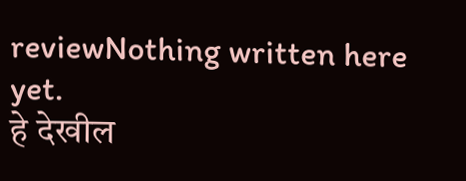reviewNothing written here yet.
हे देखील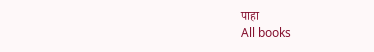पाहा
All books